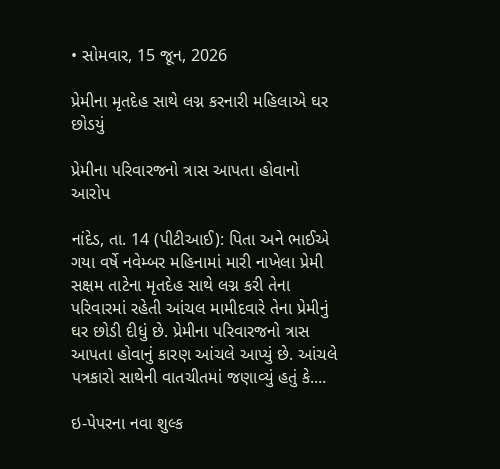• સોમવાર, 15 જૂન, 2026

પ્રેમીના મૃતદેહ સાથે લગ્ન કરનારી મહિલાએ ઘર છોડયું

પ્રેમીના પરિવારજનો ત્રાસ આપતા હોવાનો આરોપ

નાંદેડ, તા. 14 (પીટીઆઈ): પિતા અને ભાઈએ ગયા વર્ષે નવેમ્બર મહિનામાં મારી નાખેલા પ્રેમી સક્ષમ તાટેના મૃતદેહ સાથે લગ્ન કરી તેના પરિવારમાં રહેતી આંચલ મામીદવારે તેના પ્રેમીનું ઘર છોડી દીધું છે. પ્રેમીના પરિવારજનો ત્રાસ આપતા હોવાનું કારણ આંચલે આપ્યું છે. આંચલે પત્રકારો સાથેની વાતચીતમાં જણાવ્યું હતું કે....

ઇ-પેપરના નવા શુલ્ક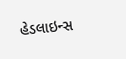હેડલાઇન્સ